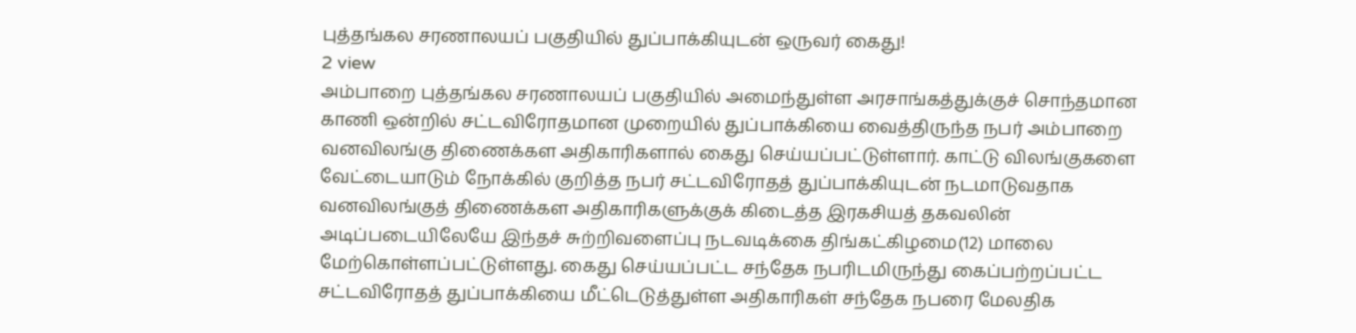புத்தங்கல சரணாலயப் பகுதியில் துப்பாக்கியுடன் ஒருவர் கைது!
2 view
அம்பாறை புத்தங்கல சரணாலயப் பகுதியில் அமைந்துள்ள அரசாங்கத்துக்குச் சொந்தமான காணி ஒன்றில் சட்டவிரோதமான முறையில் துப்பாக்கியை வைத்திருந்த நபர் அம்பாறை வனவிலங்கு திணைக்கள அதிகாரிகளால் கைது செய்யப்பட்டுள்ளார். காட்டு விலங்குகளை வேட்டையாடும் நோக்கில் குறித்த நபர் சட்டவிரோதத் துப்பாக்கியுடன் நடமாடுவதாக வனவிலங்குத் திணைக்கள அதிகாரிகளுக்குக் கிடைத்த இரகசியத் தகவலின் அடிப்படையிலேயே இந்தச் சுற்றிவளைப்பு நடவடிக்கை திங்கட்கிழமை(12) மாலை மேற்கொள்ளப்பட்டுள்ளது. கைது செய்யப்பட்ட சந்தேக நபரிடமிருந்து கைப்பற்றப்பட்ட சட்டவிரோதத் துப்பாக்கியை மீட்டெடுத்துள்ள அதிகாரிகள் சந்தேக நபரை மேலதிக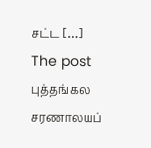சட்ட […]
The post புத்தங்கல சரணாலயப்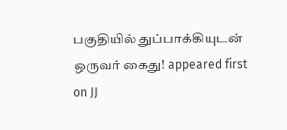பகுதியில் துப்பாக்கியுடன் ஒருவர் கைது! appeared first on JJ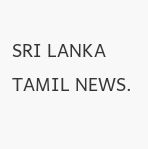SRI LANKA TAMIL NEWS.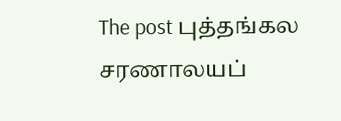The post புத்தங்கல சரணாலயப்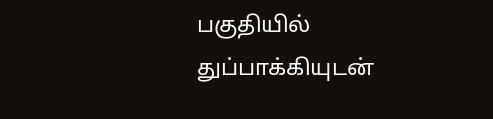பகுதியில் துப்பாக்கியுடன்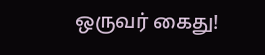ஒருவர் கைது!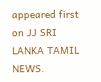appeared first on JJ SRI LANKA TAMIL NEWS.